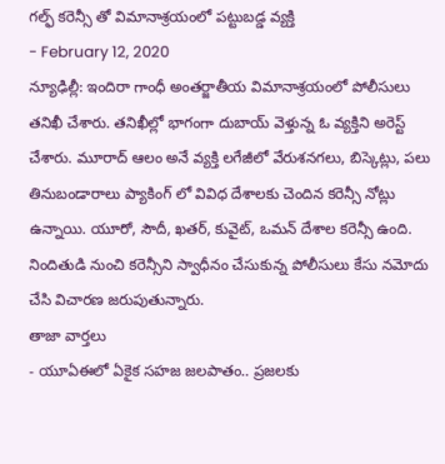గల్ఫ్ కరెన్సీ తో విమానాశ్రయంలో పట్టుబడ్డ వ్యక్తి
- February 12, 2020
న్యూఢిల్లీ: ఇందిరా గాంధీ అంతర్జాతీయ విమానాశ్రయంలో పోలీసులు తనిఖీ చేశారు. తనిఖీల్లో భాగంగా దుబాయ్ వెళ్తున్న ఓ వ్యక్తిని అరెస్ట్ చేశారు. మూరాద్ ఆలం అనే వ్యక్తి లగేజీలో వేరుశనగలు, బిస్కెట్లు, పలు తినుబండారాలు ప్యాకింగ్ లో వివిధ దేశాలకు చెందిన కరెన్సీ నోట్లు ఉన్నాయి. యూరో, సౌదీ, ఖతర్, కువైట్, ఒమన్ దేశాల కరెన్సీ ఉంది. నిందితుడి నుంచి కరెన్సీని స్వాధీనం చేసుకున్న పోలీసులు కేసు నమోదు చేసి విచారణ జరుపుతున్నారు.
తాజా వార్తలు
- యూఏఈలో ఏకైక సహజ జలపాతం.. ప్రజలకు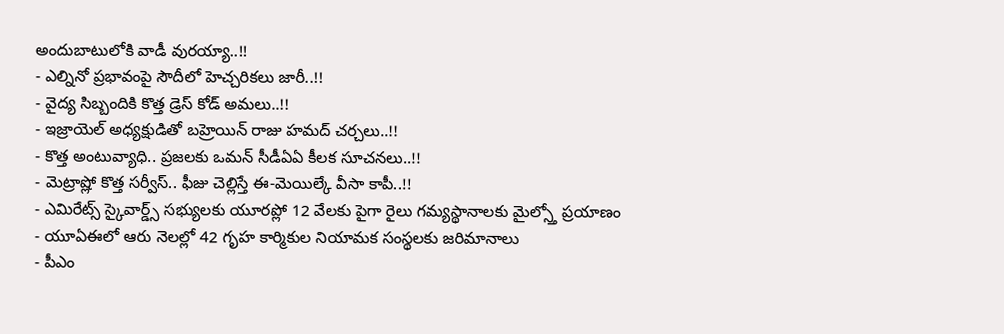అందుబాటులోకి వాడీ వురయ్యా..!!
- ఎల్నినో ప్రభావంపై సౌదీలో హెచ్చరికలు జారీ..!!
- వైద్య సిబ్బందికి కొత్త డ్రెస్ కోడ్ అమలు..!!
- ఇజ్రాయెల్ అధ్యక్షుడితో బహ్రెయిన్ రాజు హమద్ చర్చలు..!!
- కొత్త అంటువ్యాధి.. ప్రజలకు ఒమన్ సీడీఏఏ కీలక సూచనలు..!!
- మెట్రాష్లో కొత్త సర్వీస్.. ఫీజు చెల్లిస్తే ఈ-మెయిల్కే వీసా కాపీ..!!
- ఎమిరేట్స్ స్కైవార్డ్స్ సభ్యులకు యూరప్లో 12 వేలకు పైగా రైలు గమ్యస్థానాలకు మైల్స్తో ప్రయాణం
- యూఏఈలో ఆరు నెలల్లో 42 గృహ కార్మికుల నియామక సంస్థలకు జరిమానాలు
- పీఎం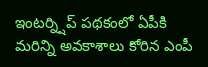ఇంటర్న్షిప్ పథకంలో ఏపీకి మరిన్ని అవకాశాలు కోరిన ఎంపీ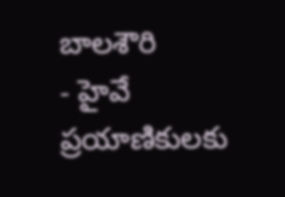బాలశౌరి
- హైవే ప్రయాణికులకు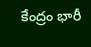కేంద్రం భారీ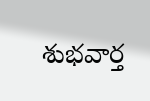శుభవార్త